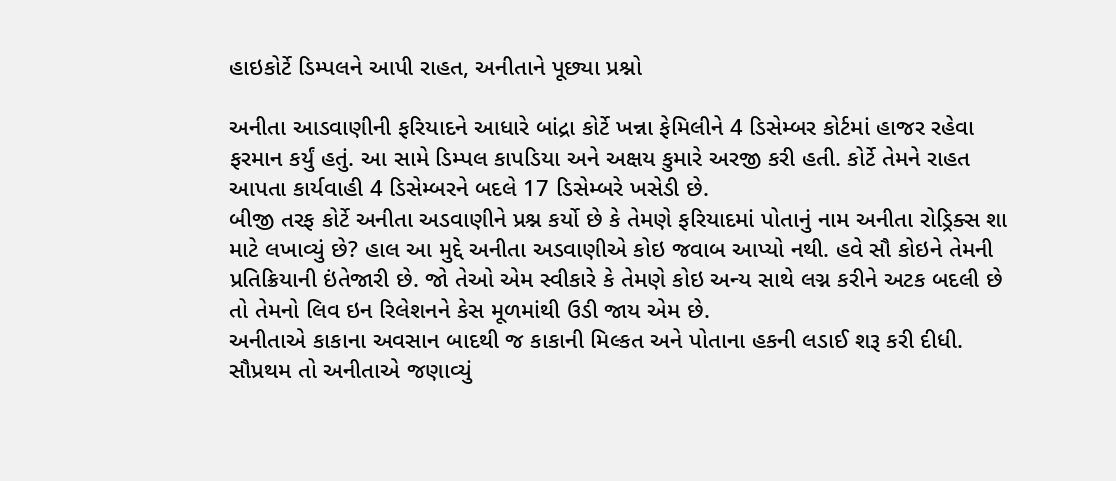હાઇકોર્ટે ડિમ્પલને આપી રાહત, અનીતાને પૂછ્યા પ્રશ્નો

અનીતા આડવાણીની ફરિયાદને આધારે બાંદ્રા કોર્ટે ખન્ના ફેમિલીને 4 ડિસેમ્બર કોર્ટમાં હાજર રહેવા ફરમાન કર્યું હતું. આ સામે ડિમ્પલ કાપડિયા અને અક્ષય કુમારે અરજી કરી હતી. કોર્ટે તેમને રાહત આપતા કાર્યવાહી 4 ડિસેમ્બરને બદલે 17 ડિસેમ્બરે ખસેડી છે.
બીજી તરફ કોર્ટે અનીતા અડવાણીને પ્રશ્ન કર્યો છે કે તેમણે ફરિયાદમાં પોતાનું નામ અનીતા રોડ્રિક્સ શા માટે લખાવ્યું છે? હાલ આ મુદ્દે અનીતા અડવાણીએ કોઇ જવાબ આપ્યો નથી. હવે સૌ કોઇને તેમની પ્રતિક્રિયાની ઇંતેજારી છે. જો તેઓ એમ સ્વીકારે કે તેમણે કોઇ અન્ય સાથે લગ્ન કરીને અટક બદલી છે તો તેમનો લિવ ઇન રિલેશનને કેસ મૂળમાંથી ઉડી જાય એમ છે.
અનીતાએ કાકાના અવસાન બાદથી જ કાકાની મિલ્કત અને પોતાના હકની લડાઈ શરૂ કરી દીધી. સૌપ્રથમ તો અનીતાએ જણાવ્યું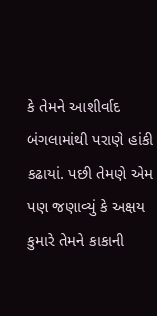કે તેમને આશીર્વાદ બંગલામાંથી પરાણે હાંકી કઢાયાં. પછી તેમણે એમ પણ જણાવ્યું કે અક્ષય કુમારે તેમને કાકાની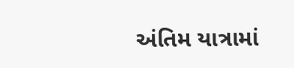અંતિમ યાત્રામાં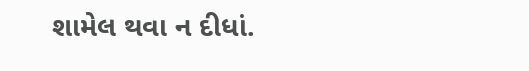શામેલ થવા ન દીધાં.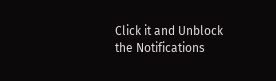Click it and Unblock the Notifications